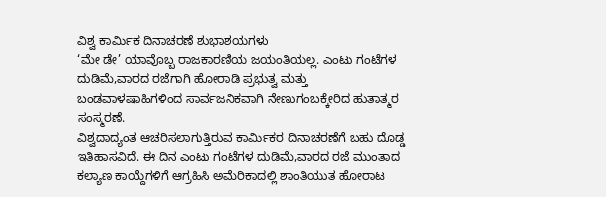ವಿಶ್ವ ಕಾರ್ಮಿಕ ದಿನಾಚರಣೆ ಶುಭಾಶಯಗಳು
‘ಮೇ ಡೇ’ ಯಾವೊಬ್ಬ ರಾಜಕಾರಣಿಯ ಜಯಂತಿಯಲ್ಲ. ಎಂಟು ಗಂಟೆಗಳ ದುಡಿಮೆ,ವಾರದ ರಜೆಗಾಗಿ ಹೋರಾಡಿ ಪ್ರಭುತ್ವ ಮತ್ತು ಬಂಡವಾಳಷಾಹಿಗಳಿಂದ ಸಾರ್ವಜನಿಕವಾಗಿ ನೇಣುಗಂಬಕ್ಕೇರಿದ ಹುತಾತ್ಮರ ಸಂಸ್ಮರಣೆ.
ವಿಶ್ವದಾದ್ಯಂತ ಆಚರಿಸಲಾಗುತ್ತಿರುವ ಕಾರ್ಮಿಕರ ದಿನಾಚರಣೆಗೆ ಬಹು ದೊಡ್ಡ ಇತಿಹಾಸವಿದೆ. ಈ ದಿನ ಎಂಟು ಗಂಟೆಗಳ ದುಡಿಮೆ,ವಾರದ ರಜೆ ಮುಂತಾದ ಕಲ್ಯಾಣ ಕಾಯ್ದೆಗಳಿಗೆ ಆಗ್ರಹಿಸಿ ಅಮೆರಿಕಾದಲ್ಲಿ ಶಾಂತಿಯುತ ಹೋರಾಟ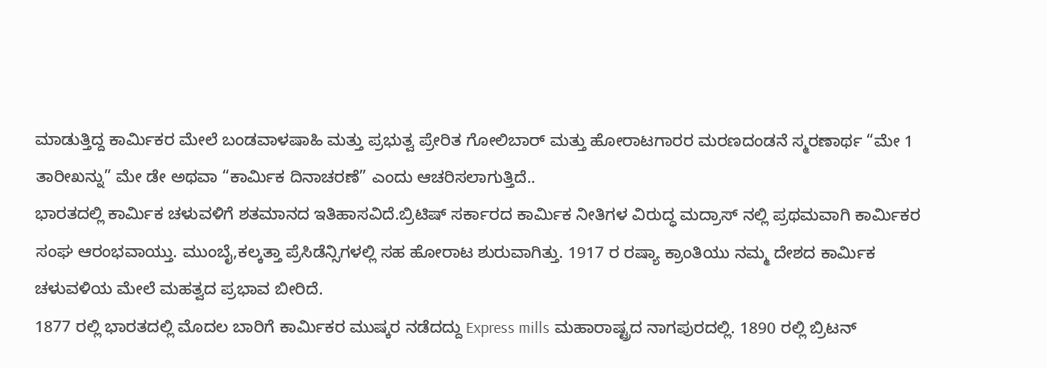ಮಾಡುತ್ತಿದ್ದ ಕಾರ್ಮಿಕರ ಮೇಲೆ ಬಂಡವಾಳಷಾಹಿ ಮತ್ತು ಪ್ರಭುತ್ವ ಪ್ರೇರಿತ ಗೋಲಿಬಾರ್ ಮತ್ತು ಹೋರಾಟಗಾರರ ಮರಣದಂಡನೆ ಸ್ಮರಣಾರ್ಥ “ಮೇ 1 ತಾರೀಖನ್ನು” ಮೇ ಡೇ ಅಥವಾ “ಕಾರ್ಮಿಕ ದಿನಾಚರಣೆ” ಎಂದು ಆಚರಿಸಲಾಗುತ್ತಿದೆ..
ಭಾರತದಲ್ಲಿ ಕಾರ್ಮಿಕ ಚಳುವಳಿಗೆ ಶತಮಾನದ ಇತಿಹಾಸವಿದೆ.ಬ್ರಿಟಿಷ್ ಸರ್ಕಾರದ ಕಾರ್ಮಿಕ ನೀತಿಗಳ ವಿರುದ್ಧ ಮದ್ರಾಸ್ ನಲ್ಲಿ ಪ್ರಥಮವಾಗಿ ಕಾರ್ಮಿಕರ ಸಂಘ ಆರಂಭವಾಯ್ತು. ಮುಂಬೈ,ಕಲ್ಕತ್ತಾ ಪ್ರೆಸಿಡೆನ್ಸಿಗಳಲ್ಲಿ ಸಹ ಹೋರಾಟ ಶುರುವಾಗಿತ್ತು. 1917 ರ ರಷ್ಯಾ ಕ್ರಾಂತಿಯು ನಮ್ಮ ದೇಶದ ಕಾರ್ಮಿಕ ಚಳುವಳಿಯ ಮೇಲೆ ಮಹತ್ವದ ಪ್ರಭಾವ ಬೀರಿದೆ.
1877 ರಲ್ಲಿ ಭಾರತದಲ್ಲಿ ಮೊದಲ ಬಾರಿಗೆ ಕಾರ್ಮಿಕರ ಮುಷ್ಕರ ನಡೆದದ್ದು Express mills ಮಹಾರಾಷ್ಟ್ರದ ನಾಗಪುರದಲ್ಲಿ. 1890 ರಲ್ಲಿ ಬ್ರಿಟನ್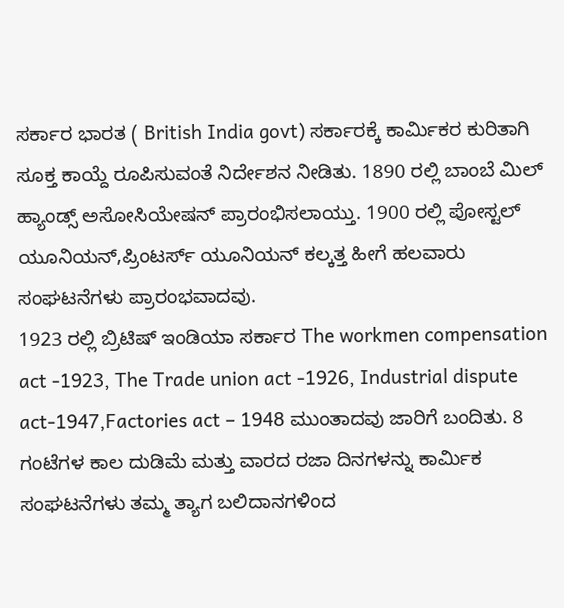ಸರ್ಕಾರ ಭಾರತ ( British India govt) ಸರ್ಕಾರಕ್ಕೆ ಕಾರ್ಮಿಕರ ಕುರಿತಾಗಿ ಸೂಕ್ತ ಕಾಯ್ದೆ ರೂಪಿಸುವಂತೆ ನಿರ್ದೇಶನ ನೀಡಿತು. 1890 ರಲ್ಲಿ ಬಾಂಬೆ ಮಿಲ್ ಹ್ಯಾಂಡ್ಸ್ ಅಸೋಸಿಯೇಷನ್ ಪ್ರಾರಂಭಿಸಲಾಯ್ತು. 1900 ರಲ್ಲಿ ಪೋಸ್ಟಲ್ ಯೂನಿಯನ್,ಪ್ರಿಂಟರ್ಸ್ ಯೂನಿಯನ್ ಕಲ್ಕತ್ತ ಹೀಗೆ ಹಲವಾರು ಸಂಘಟನೆಗಳು ಪ್ರಾರಂಭವಾದವು.
1923 ರಲ್ಲಿ ಬ್ರಿಟಿಷ್ ಇಂಡಿಯಾ ಸರ್ಕಾರ The workmen compensation act -1923, The Trade union act -1926, Industrial dispute act-1947,Factories act – 1948 ಮುಂತಾದವು ಜಾರಿಗೆ ಬಂದಿತು. 8 ಗಂಟೆಗಳ ಕಾಲ ದುಡಿಮೆ ಮತ್ತು ವಾರದ ರಜಾ ದಿನಗಳನ್ನು ಕಾರ್ಮಿಕ ಸಂಘಟನೆಗಳು ತಮ್ಮ ತ್ಯಾಗ ಬಲಿದಾನಗಳಿಂದ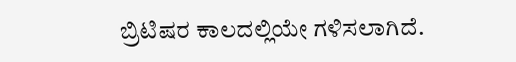ಬ್ರಿಟಿಷರ ಕಾಲದಲ್ಲಿಯೇ ಗಳಿಸಲಾಗಿದೆ.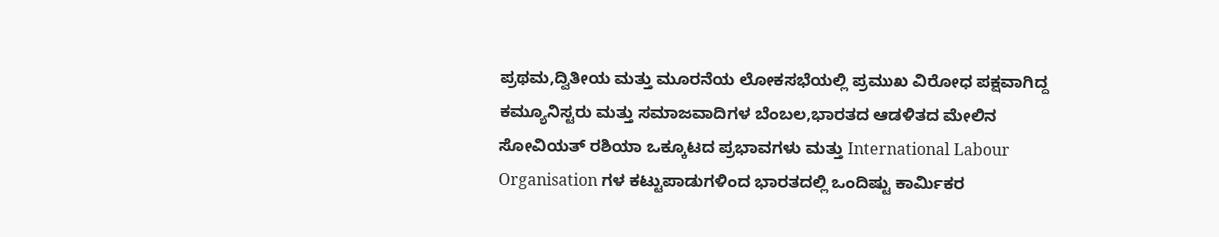ಪ್ರಥಮ,ದ್ವಿತೀಯ ಮತ್ತು ಮೂರನೆಯ ಲೋಕಸಭೆಯಲ್ಲಿ ಪ್ರಮುಖ ವಿರೋಧ ಪಕ್ಷವಾಗಿದ್ದ ಕಮ್ಯೂನಿಸ್ಟರು ಮತ್ತು ಸಮಾಜವಾದಿಗಳ ಬೆಂಬಲ,ಭಾರತದ ಆಡಳಿತದ ಮೇಲಿನ ಸೋವಿಯತ್ ರಶಿಯಾ ಒಕ್ಕೂಟದ ಪ್ರಭಾವಗಳು ಮತ್ತು International Labour Organisation ಗಳ ಕಟ್ಟುಪಾಡುಗಳಿಂದ ಭಾರತದಲ್ಲಿ ಒಂದಿಷ್ಟು ಕಾರ್ಮಿಕರ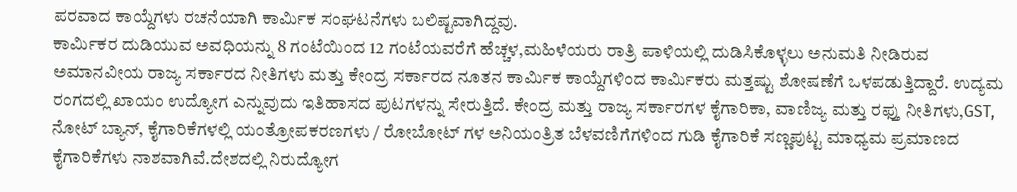ಪರವಾದ ಕಾಯ್ದೆಗಳು ರಚನೆಯಾಗಿ ಕಾರ್ಮಿಕ ಸಂಘಟನೆಗಳು ಬಲಿಷ್ಟವಾಗಿದ್ದವು.
ಕಾರ್ಮಿಕರ ದುಡಿಯುವ ಅವಧಿಯನ್ನು 8 ಗಂಟೆಯಿಂದ 12 ಗಂಟೆಯವರೆಗೆ ಹೆಚ್ಚಳ,ಮಹಿಳೆಯರು ರಾತ್ರಿ ಪಾಳಿಯಲ್ಲಿ ದುಡಿಸಿಕೊಳ್ಳಲು ಅನುಮತಿ ನೀಡಿರುವ ಅಮಾನವೀಯ ರಾಜ್ಯ ಸರ್ಕಾರದ ನೀತಿಗಳು ಮತ್ತು ಕೇಂದ್ರ ಸರ್ಕಾರದ ನೂತನ ಕಾರ್ಮಿಕ ಕಾಯ್ದೆಗಳಿಂದ ಕಾರ್ಮಿಕರು ಮತ್ತಷ್ಟು ಶೋಷಣೆಗೆ ಒಳಪಡುತ್ತಿದ್ದಾರೆ. ಉದ್ಯಮ ರಂಗದಲ್ಲಿ ಖಾಯಂ ಉದ್ಯೋಗ ಎನ್ನುವುದು ಇತಿಹಾಸದ ಪುಟಗಳನ್ನು ಸೇರುತ್ತಿದೆ. ಕೇಂದ್ರ ಮತ್ತು ರಾಜ್ಯ ಸರ್ಕಾರಗಳ ಕೈಗಾರಿಕಾ, ವಾಣಿಜ್ಯ ಮತ್ತು ರಫ್ತು ನೀತಿಗಳು,GST, ನೋಟ್ ಬ್ಯಾನ್, ಕೈಗಾರಿಕೆಗಳಲ್ಲಿ ಯಂತ್ರೋಪಕರಣಗಳು / ರೋಬೋಟ್ ಗಳ ಅನಿಯಂತ್ರಿತ ಬೆಳವಣಿಗೆಗಳಿಂದ ಗುಡಿ ಕೈಗಾರಿಕೆ ಸಣ್ಣಪುಟ್ಟ ಮಾಧ್ಯಮ ಪ್ರಮಾಣದ ಕೈಗಾರಿಕೆಗಳು ನಾಶವಾಗಿವೆ.ದೇಶದಲ್ಲಿ ನಿರುದ್ಯೋಗ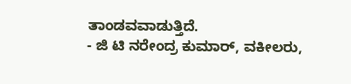ತಾಂಡವವಾಡುತ್ತಿದೆ.
- ಜಿ ಟಿ ನರೇಂದ್ರ ಕುಮಾರ್, ವಕೀಲರು,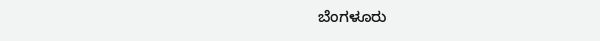ಬೆಂಗಳೂರು